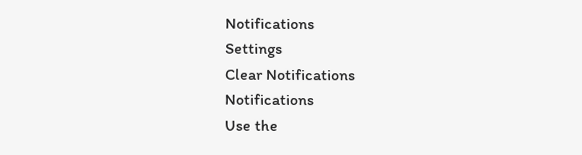Notifications
Settings
Clear Notifications
Notifications
Use the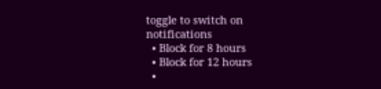toggle to switch on notifications
  • Block for 8 hours
  • Block for 12 hours
  •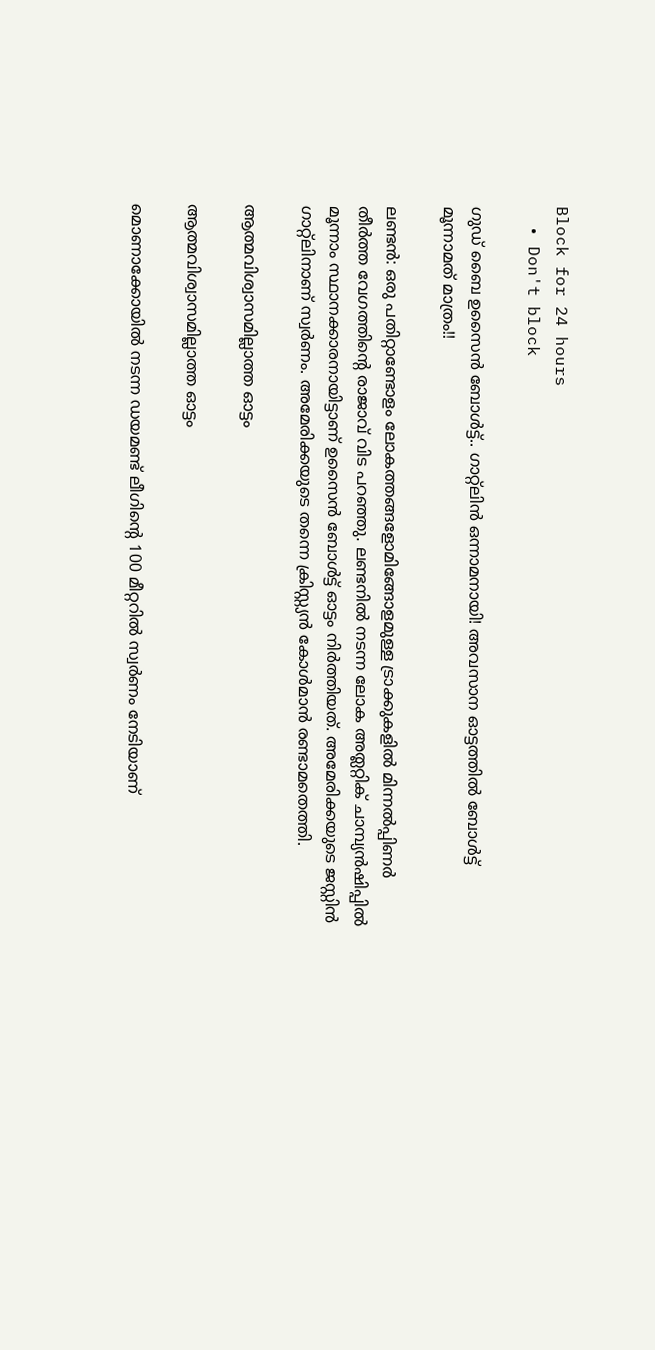Block for 24 hours
  • Don't block

ഗുഡ് ബൈ ഉസൈൻ ബോൾട്ട്.. ഗാറ്റ്ലിൻ ഒന്നാമനായി! അവസാന ഓട്ടത്തിൽ ബോൾട്ട് മൂന്നാമത് മാത്രം!!

ലണ്ടൻ: ഒരു പതിറ്റാണ്ടോളം ലോകത്തങ്ങളോമിങ്ങോളമുള്ള ട്രാക്കുകളിൽ മിന്നൽപ്പിണർ തീർത്ത വേഗത്തിന്റെ രാജാവ് വിട പറഞ്ഞു. ലണ്ടനിൽ നടന്ന ലോക അത്ലറ്റിക് ചാമ്പ്യൻഷിപ്പിൽ മൂന്നാം സ്ഥാനക്കാരനായിട്ടാണ് ഉസൈൻ ബോൾട്ട് ഓട്ടം നിർത്തിയത്. അമേരിക്കയുടെ ജസ്റ്റിൻ ഗാറ്റ്ലിനാണ് സ്വർണം. അമേരിക്കയുടെ തന്നെ ക്രിസ്റ്റ്യൻ കോൾമാൻ രണ്ടാമതെത്തി.

ആത്മവിശ്വാസമില്ലാത്ത ഓട്ടം

ആത്മവിശ്വാസമില്ലാത്ത ഓട്ടം

മൊണാക്കോയില്‍ നടന്ന ഡയമണ്ട് ലീഗിന്റെ 100 മീറ്ററിൽ സ്വർണം നേടിയാണ്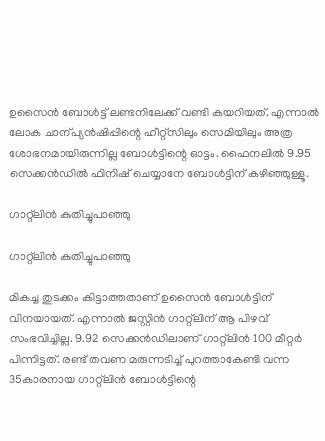ഉസൈൻ ബോൾട്ട് ലണ്ടനിലേക്ക് വണ്ടി കയറിയത്. എന്നാൽ ലോക ചാന്പ്യൻഷിപ്പിന്റെ ഹീറ്റ്സിലും സെമിയിലും അത്ര ശോഭനമായിരുന്നില്ല ബോൾട്ടിന്റെ ഓട്ടം. ഫൈനലിൽ 9.95 സെക്കൻഡിൽ ഫിനിഷ് ചെയ്യാനേ ബോൾട്ടിന് കഴിഞ്ഞുള്ളൂ.

ഗാറ്റ്ലിൻ കുതിച്ചുപാഞ്ഞു

ഗാറ്റ്ലിൻ കുതിച്ചുപാഞ്ഞു

മികച്ച തുടക്കം കിട്ടാത്തതാണ് ഉസൈൻ ബോൾട്ടിന് വിനയായത്. എന്നാൽ ജസ്റ്റിൻ ഗാറ്റ്ലിന് ആ പിഴവ് സംഭവിച്ചില്ല. 9.92 സെക്കന്‍ഡിലാണ് ഗാറ്റ്ലിൻ 100 മീറ്റർ പിന്നിട്ടത്. രണ്ട് തവണ മരുന്നടിച്ച് പുറത്താകേണ്ടി വന്ന 35കാരനായ ഗാറ്റ്ലിൻ ബോൾട്ടിന്റെ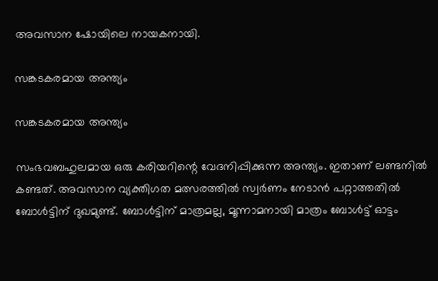അവസാന ഷോയിലെ നായകനായി.

സങ്കടകരമായ അന്ത്യം

സങ്കടകരമായ അന്ത്യം

സംഭവബഹുലമായ ഒരു കരിയറിന്റെ വേദനിപ്പിക്കുന്ന അന്ത്യം. ഇതാണ് ലണ്ടനിൽ കണ്ടത്. അവസാന വ്യക്തിഗത മത്സരത്തിൽ സ്വർണം നേടാൻ പറ്റാത്തതിൽ ബോൾട്ടിന് ദുഖമുണ്ട്. ബോൾട്ടിന് മാത്രമല്ല, മൂന്നാമനായി മാത്രം ബോൾട്ട് ഓട്ടം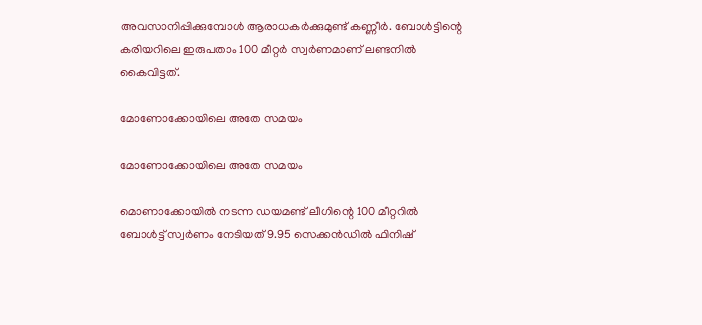അവസാനിപ്പിക്കുമ്പോള്‍ ആരാധകർക്കുമുണ്ട് കണ്ണീർ. ബോൾട്ടിന്റെ കരിയറിലെ ഇരുപതാം 100 മീറ്റർ സ്വർണമാണ് ലണ്ടനിൽ കൈവിട്ടത്.

മോണോക്കോയിലെ അതേ സമയം

മോണോക്കോയിലെ അതേ സമയം

മൊണാക്കോയില്‍ നടന്ന ഡയമണ്ട് ലീഗിന്റെ 100 മീറ്ററിൽ ബോൾട്ട് സ്വർണം നേടിയത് 9.95 സെക്കൻഡിൽ ഫിനിഷ്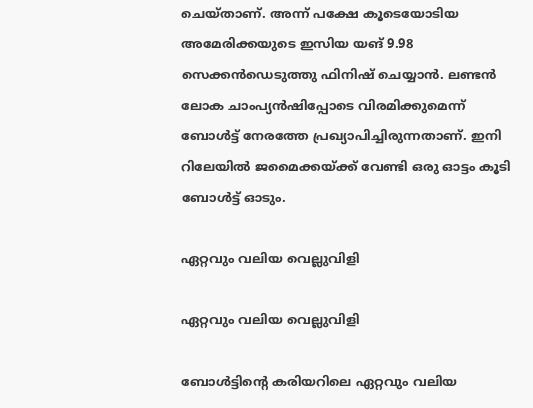ചെയ്താണ്. അന്ന് പക്ഷേ കൂടെയോടിയ അമേരിക്കയുടെ ഇസിയ യങ് 9.98 സെക്കൻഡെടുത്തു ഫിനിഷ് ചെയ്യാൻ. ലണ്ടൻ ലോക ചാംപ്യന്‍ഷിപ്പോടെ വിരമിക്കുമെന്ന് ബോള്‍ട്ട് നേരത്തേ പ്രഖ്യാപിച്ചിരുന്നതാണ്. ഇനി റിലേയിൽ ജമൈക്കയ്ക്ക് വേണ്ടി ഒരു ഓട്ടം കൂടി ബോൾട്ട് ഓടും.

ഏറ്റവും വലിയ വെല്ലുവിളി

ഏറ്റവും വലിയ വെല്ലുവിളി

ബോള്‍ട്ടിന്റെ കരിയറിലെ ഏറ്റവും വലിയ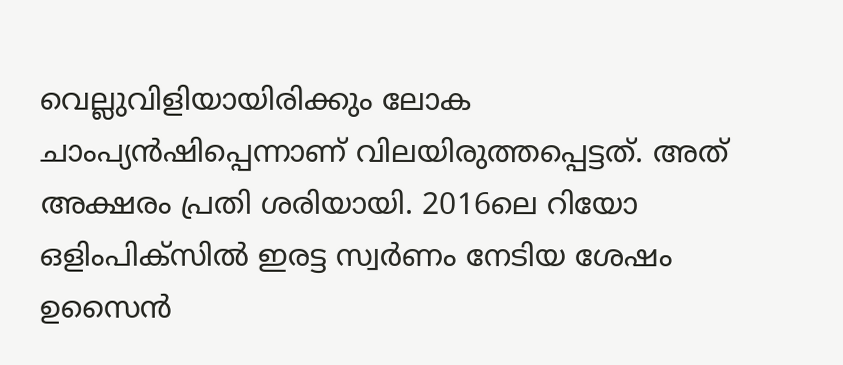വെല്ലുവിളിയായിരിക്കും ലോക ചാംപ്യന്‍ഷിപ്പെന്നാണ് വിലയിരുത്തപ്പെട്ടത്. അത് അക്ഷരം പ്രതി ശരിയായി. 2016ലെ റിയോ ഒളിംപിക്‌സില്‍ ഇരട്ട സ്വര്‍ണം നേടിയ ശേഷം ഉസൈന്‍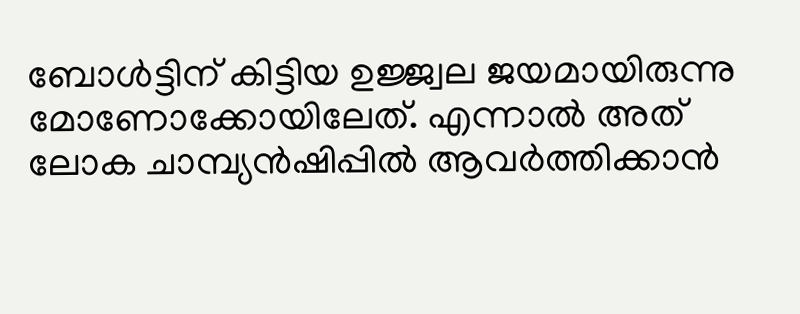ബോള്‍ട്ടിന് കിട്ടിയ ഉജ്ജ്വല ജയമായിരുന്നു മോണോക്കോയിലേത്. എന്നാൽ അത് ലോക ചാമ്പ്യൻഷിപ്പിൽ ആവർത്തിക്കാൻ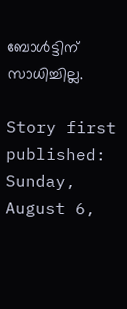ബോൾട്ടിന് സാധിച്ചില്ല.

Story first published: Sunday, August 6,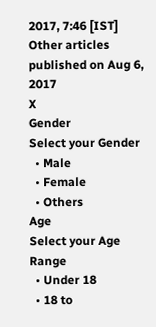2017, 7:46 [IST]
Other articles published on Aug 6, 2017
X
Gender
Select your Gender
  • Male
  • Female
  • Others
Age
Select your Age Range
  • Under 18
  • 18 to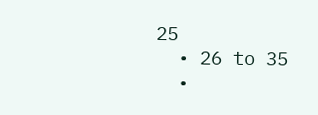25
  • 26 to 35
  •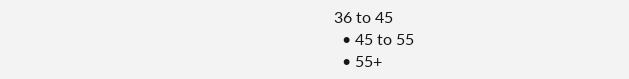36 to 45
  • 45 to 55
  • 55+